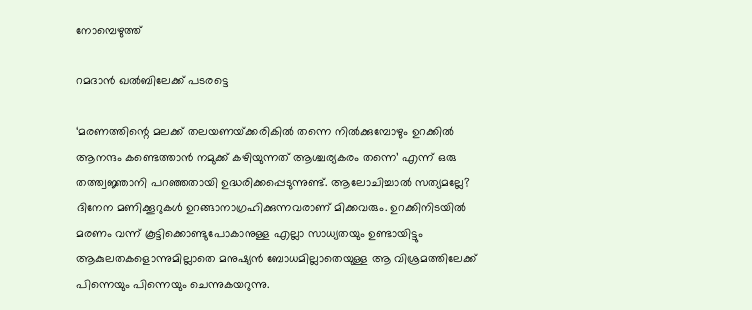നോമ്പെഴുത്ത്

റമദാൻ ഖൽബിലേക്ക്‌ പടരട്ടെ

‘മരണത്തിന്റെ മലക്ക്‌ തലയണയ്‌ക്കരികിൽ തന്നെ നിൽക്കുമ്പോഴും ഉറക്കിൽ ആനന്ദം കണ്ടെത്താൻ നമുക്ക്‌ കഴിയുന്നത്‌ ആശ്ചര്യകരം തന്നെ’ എന്ന് ഒരു തത്ത്വജ്ഞാനി പറഞ്ഞതായി ഉദ്ധരിക്കപ്പെടുന്നുണ്ട്‌. ആലോചിച്ചാൽ ‌സത്യമല്ലേ? ദിനേന മണിക്കൂറുകൾ ഉറങ്ങാനാഗ്രഹിക്കുന്നവരാണ്‌ മിക്കവരും. ഉറക്കിനിടയിൽ മരണം വന്ന് കൂട്ടിക്കൊണ്ടുപോകാനുള്ള എല്ലാ സാധ്യതയും ഉണ്ടായിട്ടും ആകുലതകളൊന്നുമില്ലാതെ മനുഷ്യൻ ബോധമില്ലാതെയുള്ള ആ വിശ്രമത്തിലേക്ക്‌ പിന്നെയും പിന്നെയും ചെന്നുകയറുന്നു.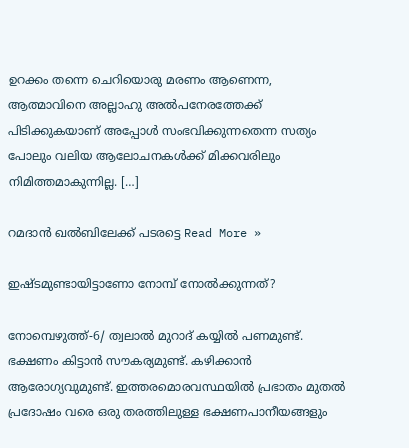ഉറക്കം തന്നെ ചെറിയൊരു മരണം ആണെന്ന, ആത്മാവിനെ‌ അല്ലാഹു അൽപനേരത്തേക്ക്‌ പിടിക്കുകയാണ്‌ അപ്പോൾ സംഭവിക്കുന്നതെന്ന സത്യം പോലും വലിയ ആലോചനകൾക്ക്‌ മിക്കവരിലും നിമിത്തമാകുന്നില്ല. […]

റമദാൻ ഖൽബിലേക്ക്‌ പടരട്ടെ Read More »

ഇഷ്ടമുണ്ടായിട്ടാണോ നോമ്പ്‌ നോൽക്കുന്നത്‌?

നോമ്പെഴുത്ത്‌-6/ ത്വലാൽ മുറാദ്‌ കയ്യിൽ പണമുണ്ട്‌. ഭക്ഷണം കിട്ടാൻ സൗകര്യമുണ്ട്‌. കഴിക്കാൻ ആരോഗ്യവുമുണ്ട്‌. ഇത്തരമൊരവസ്ഥയിൽ പ്രഭാതം മുതൽ പ്രദോഷം വരെ ഒരു തരത്തിലുള്ള ഭക്ഷണപാനീയങ്ങളും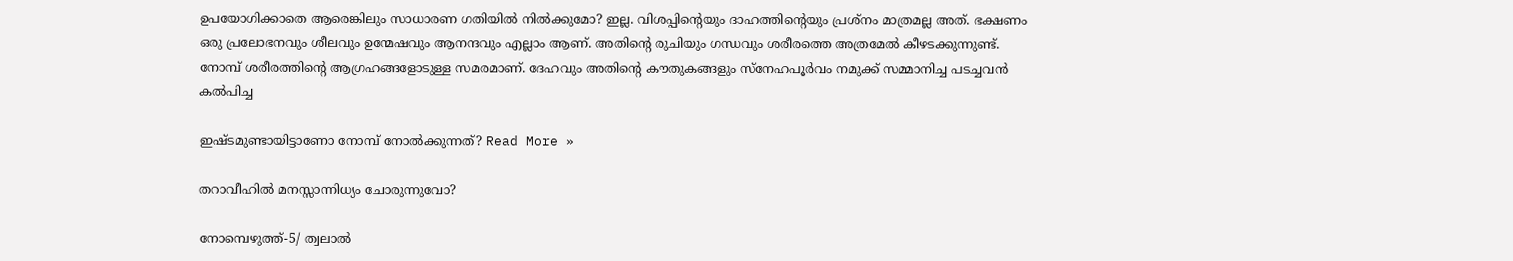ഉപയോഗിക്കാതെ ആരെങ്കിലും സാധാരണ ഗതിയിൽ നിൽക്കുമോ? ഇല്ല. വിശപ്പിന്റെയും ദാഹത്തിന്റെയും പ്രശ്നം മാത്രമല്ല അത്‌. ഭക്ഷണം ഒരു പ്രലോഭനവും ശീലവും ഉന്മേഷവും ആനന്ദവും എല്ലാം ആണ്‌‌. അതിന്റെ രുചിയും ഗന്ധവും ശരീരത്തെ അത്രമേൽ കീഴടക്കുന്നുണ്ട്‌. നോമ്പ്‌ ശരീരത്തിന്റെ ആഗ്രഹങ്ങളോടുള്ള സമരമാണ്‌. ദേഹവും അതിന്റെ കൗതുകങ്ങളും സ്നേഹപൂർവം നമുക്ക്‌ സമ്മാനിച്ച പടച്ചവൻ കൽപിച്ച

ഇഷ്ടമുണ്ടായിട്ടാണോ നോമ്പ്‌ നോൽക്കുന്നത്‌? Read More »

തറാവീഹിൽ മനസ്സാന്നിധ്യം ചോരുന്നുവോ?

നോമ്പെഴുത്ത്‌-5/ ത്വലാൽ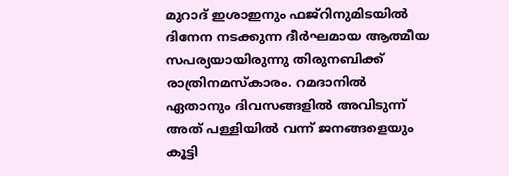മുറാദ്‌ ഇശാഇനും ഫജ്‌റിനുമിടയിൽ ദിനേന നടക്കുന്ന ദീർഘമായ ആത്മീയ സപര്യയായിരുന്നു തിരുനബിക്ക്‌ രാത്രിനമസ്കാരം. റമദാനിൽ ഏതാനും ദിവസങ്ങളിൽ അവിടുന്ന് അത്‌ പള്ളിയിൽ വന്ന് ജനങ്ങളെയും കൂട്ടി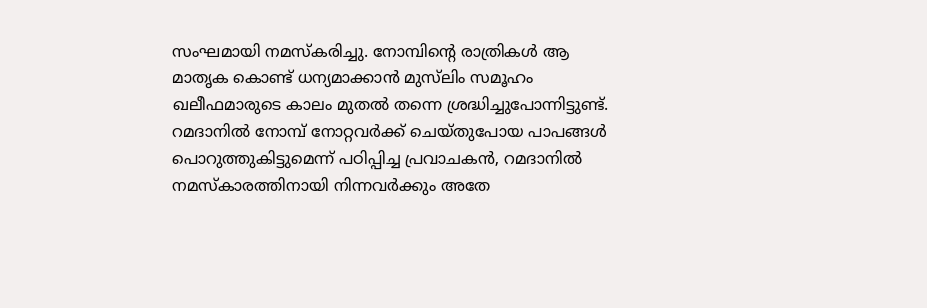സംഘമായി നമസ്കരിച്ചു. നോമ്പിന്റെ രാത്രികൾ ആ മാതൃക കൊണ്ട്‌ ധന്യമാക്കാൻ മുസ്‌ലിം സമൂഹം ഖലീഫമാരുടെ കാലം മുതൽ തന്നെ ശ്രദ്ധിച്ചുപോന്നിട്ടുണ്ട്‌. റമദാനിൽ നോമ്പ്‌ നോറ്റവർക്ക്‌ ചെയ്തുപോയ പാപങ്ങൾ പൊറുത്തുകിട്ടുമെന്ന് പഠിപ്പിച്ച പ്രവാചകൻ, റമദാനിൽ നമസ്കാരത്തിനായി നിന്നവർക്കും അതേ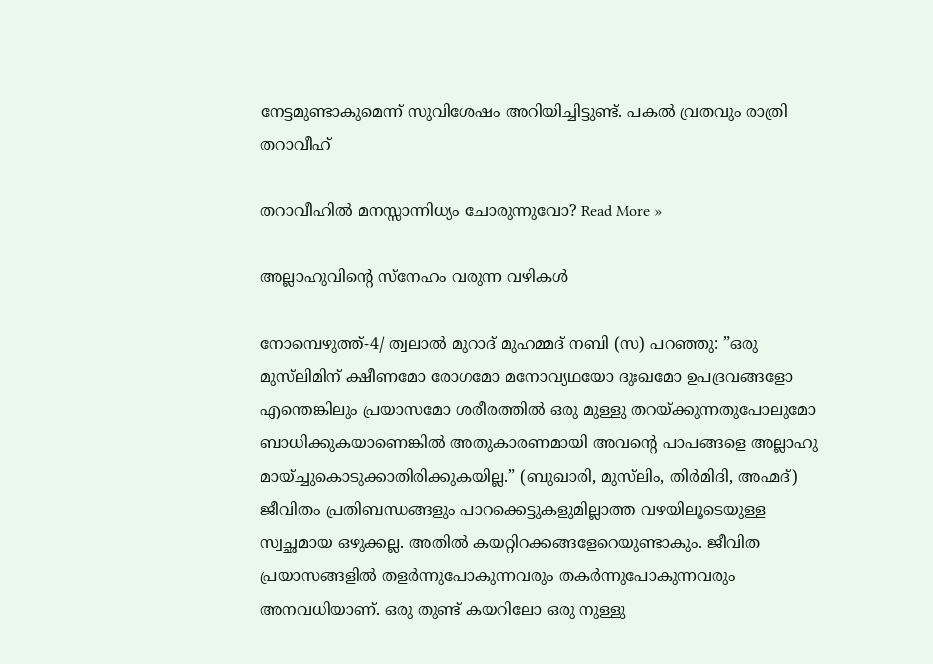നേട്ടമുണ്ടാകുമെന്ന് സുവിശേഷം അറിയിച്ചിട്ടുണ്ട്‌. പകൽ വ്രതവും രാത്രി തറാവീഹ്‌

തറാവീഹിൽ മനസ്സാന്നിധ്യം ചോരുന്നുവോ? Read More »

അല്ലാഹുവിന്റെ സ്‌നേഹം വരുന്ന വഴികള്‍

നോമ്പെഴുത്ത്‌-4/ ത്വലാൽ മുറാദ്‌ മുഹമ്മദ്‌ നബി (സ) പറഞ്ഞു: ”ഒരു മുസ്‌ലിമിന്‌‌‌ ക്ഷീണമോ രോഗമോ മനോവ്യഥയോ ദുഃഖമോ ഉപദ്രവങ്ങളോ എന്തെങ്കിലും പ്രയാസമോ ശരീരത്തില്‍ ഒരു മുള്ളു തറയ്ക്കുന്നതുപോലുമോ ബാധിക്കുകയാണെങ്കില്‍ അതുകാരണമായി അവന്റെ പാപങ്ങളെ അല്ലാഹു മായ്ച്ചുകൊടുക്കാതിരിക്കുകയില്ല.” (ബുഖാരി, മുസ്‌ലിം, തിര്‍മിദി, അഹ്മദ്) ജീവിതം പ്രതിബന്ധങ്ങളും പാറക്കെട്ടുകളുമില്ലാത്ത വഴയിലൂടെയുള്ള സ്വച്ഛമായ ഒഴുക്കല്ല. അതില്‍ കയറ്റിറക്കങ്ങളേറെയുണ്ടാകും. ജീവിത പ്രയാസങ്ങളില്‍ തളര്‍ന്നുപോകുന്നവരും തകര്‍ന്നുപോകുന്നവരും അനവധിയാണ്. ഒരു തുണ്ട് കയറിലോ ഒരു നുള്ളു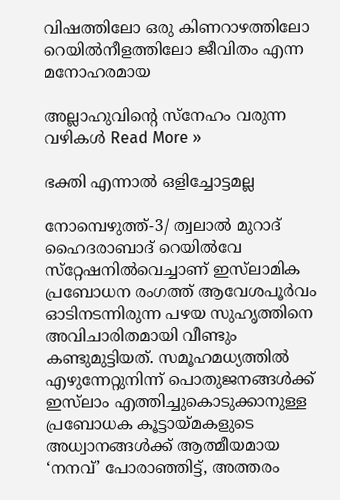വിഷത്തിലോ ഒരു കിണറാഴത്തിലോ റെയില്‍നീളത്തിലോ ജീവിതം എന്ന മനോഹരമായ

അല്ലാഹുവിന്റെ സ്‌നേഹം വരുന്ന വഴികള്‍ Read More »

ഭക്തി എന്നാൽ ഒളിച്ചോട്ടമല്ല

നോമ്പെഴുത്ത്‌-3/ ത്വലാൽ മുറാദ്‌ ഹൈദരാബാദ് റെയില്‍വേ സ്‌റ്റേഷനില്‍വെച്ചാണ് ഇസ്‌ലാമിക പ്രബോധന രംഗത്ത് ആവേശപൂര്‍വം ഓടിനടന്നിരുന്ന പഴയ സുഹൃത്തിനെ അവിചാരിതമായി വീണ്ടും കണ്ടുമുട്ടിയത്. സമൂഹമധ്യത്തില്‍ എഴുന്നേറ്റുനിന്ന് പൊതുജനങ്ങള്‍ക്ക് ഇസ്‌ലാം എത്തിച്ചുകൊടുക്കാനുള്ള പ്രബോധക കൂട്ടായ്മകളുടെ അധ്വാനങ്ങള്‍ക്ക് ആത്മീയമായ ‘നനവ്’ പോരാഞ്ഞിട്ട്, അത്തരം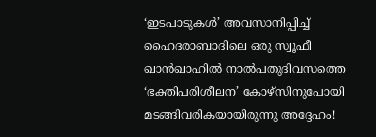‘ഇടപാടുകള്‍’ അവസാനിപ്പിച്ച് ഹൈദരാബാദിലെ ഒരു സ്വൂഫീ ഖാന്‍ഖാഹില്‍ നാല്‍പതുദിവസത്തെ ‘ഭക്തിപരിശീലന’ കോഴ്‌സിനുപോയി മടങ്ങിവരികയായിരുന്നു അദ്ദേഹം!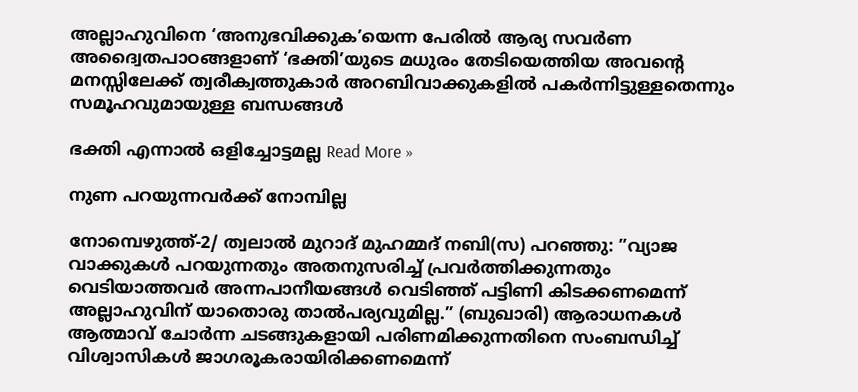അല്ലാഹുവിനെ ‘അനുഭവിക്കുക’യെന്ന പേരില്‍ ആര്യ സവർണ അദ്വൈതപാഠങ്ങളാണ്‌ ‘ഭക്തി’യുടെ മധുരം തേടിയെത്തിയ അവന്റെ മനസ്സിലേക്ക് ത്വരീക്വത്തുകാര്‍ അറബിവാക്കുകളിൽ പകര്‍ന്നിട്ടുള്ളതെന്നും സമൂഹവുമായുള്ള ബന്ധങ്ങള്‍

ഭക്തി എന്നാൽ ഒളിച്ചോട്ടമല്ല Read More »

നുണ പറയുന്നവർക്ക്‌ നോമ്പില്ല

നോമ്പെഴുത്ത്‌-2/ ത്വലാൽ മുറാദ്‌ മുഹമ്മദ് നബി(സ) പറഞ്ഞു: ”വ്യാജ വാക്കുകള്‍ പറയുന്നതും അതനുസരിച്ച് പ്രവര്‍ത്തിക്കുന്നതും വെടിയാത്തവര്‍ അന്നപാനീയങ്ങള്‍ വെടിഞ്ഞ് പട്ടിണി കിടക്കണമെന്ന് അല്ലാഹുവിന് യാതൊരു താല്‍പര്യവുമില്ല.” (ബുഖാരി) ആരാധനകള്‍ ആത്മാവ് ചോര്‍ന്ന ചടങ്ങുകളായി പരിണമിക്കുന്നതിനെ സംബന്ധിച്ച് വിശ്വാസികള്‍ ജാഗരൂകരായിരിക്കണമെന്ന്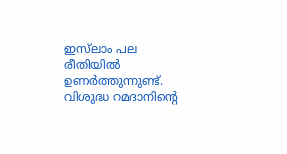ഇസ്‌ലാം പല രീതിയില്‍ ഉണര്‍ത്തുന്നുണ്ട്. വിശുദ്ധ റമദാനിന്റെ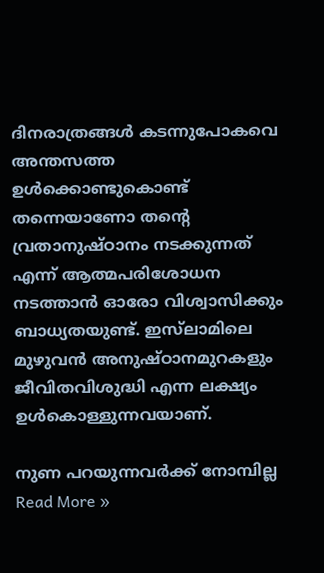ദിനരാത്രങ്ങള്‍ കടന്നുപോകവെ അന്തസത്ത ഉള്‍ക്കൊണ്ടുകൊണ്ട് തന്നെയാണോ തന്റെ വ്രതാനുഷ്ഠാനം നടക്കുന്നത് എന്ന് ആത്മപരിശോധന നടത്താന്‍ ഓരോ വിശ്വാസിക്കും ബാധ്യതയുണ്ട്. ഇസ്‌ലാമിലെ മുഴുവന്‍ അനുഷ്ഠാനമുറകളും ജീവിതവിശുദ്ധി എന്ന ലക്ഷ്യം ഉള്‍കൊള്ളുന്നവയാണ്.

നുണ പറയുന്നവർക്ക്‌ നോമ്പില്ല Read More »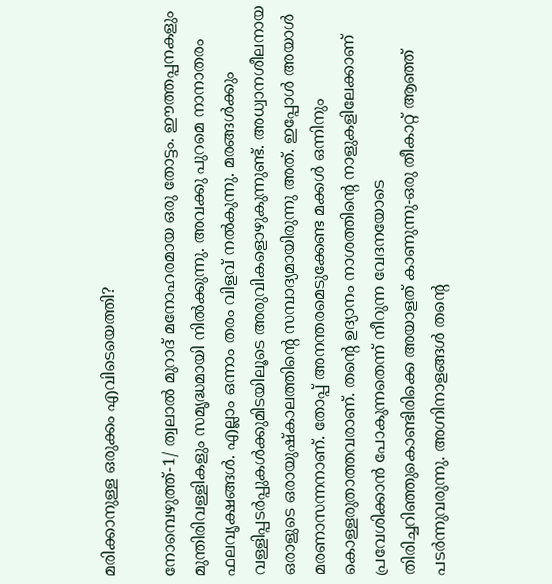മരിക്കാനുള്ള ഒരുക്കം എവിടെയെത്തി?

നോമ്പെഴുത്ത്‌-1/ ത്വലാൽ മുറാദ്‌ മനോഹരമായ ഒരു തോട്ടം. ഈത്തപ്പനകളും മുന്തിരിവള്ളികളും സമൃദ്ധമായി നിൽക്കുന്നു. അവക്കു പുറമെ നാനാതരം ഫലവൃക്ഷങ്ങൾ. എല്ലാം ഒന്നാം തരം വിളവ്‌ നൽകുന്നു. മരങ്ങൾക്കും വള്ളിപ്പടർപ്പുകൾക്കുമിടയിലൂടെ അരുവികളൊഴുകുന്നുണ്ട്‌. അധ്വാനശീലനായ ഒരാളുടെ ഒരായുഷ്കാലത്തിന്റെ സമ്പാദ്യമായിരുന്നു അത്‌. ഇപ്പോൾ അയാൾ മരണാസന്നനാണ്‌. തോപ്പ്‌ അനന്തരമെടുക്കേണ്ട മക്കൾ ഒന്നിനും കൊള്ളരുതാത്തവരാണ്‌. തന്റെ ഉദ്യാനം നാശത്തിന്റെ നാളുകളിലേക്കാണ്‌ പ്രവേശിക്കാൻ പോകുന്നതെന്ന് നീറുന്ന വേദനയോടെ തിരിച്ചറിഞ്ഞുകൊണ്ടിരിക്കെ അയാളത്‌ കാണുന്നു-ഒരു തീകാറ്റ്‌ ആഞ്ഞ്‌ പടർന്നുവരുന്നു. അഗ്നിനാളങ്ങൾ തന്റെ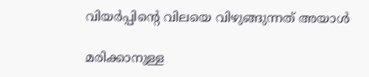വിയർപ്പിന്റെ വിലയെ വിഴുങ്ങുന്നത്‌ അയാൾ

മരിക്കാനുള്ള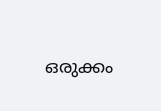ഒരുക്കം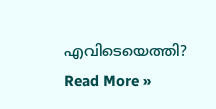എവിടെയെത്തി? Read More »